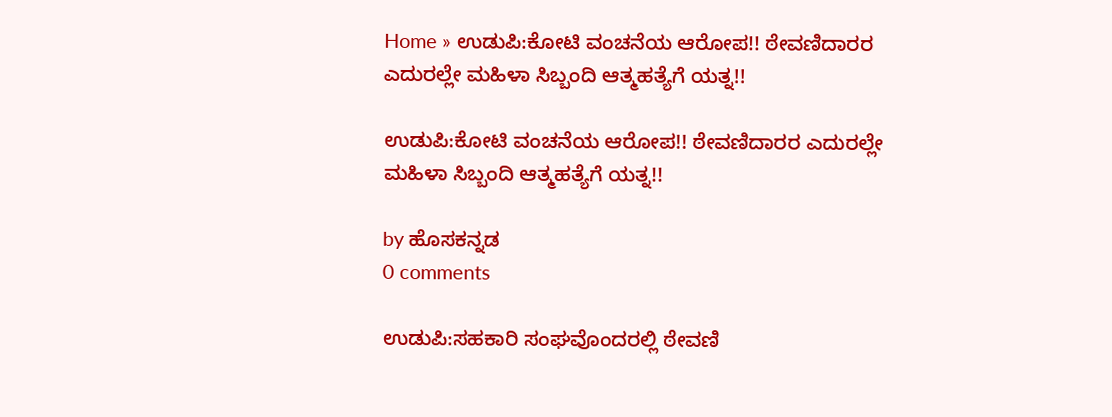Home » ಉಡುಪಿ:ಕೋಟಿ ವಂಚನೆಯ ಆರೋಪ!! ಠೇವಣಿದಾರರ ಎದುರಲ್ಲೇ ಮಹಿಳಾ ಸಿಬ್ಬಂದಿ ಆತ್ಮಹತ್ಯೆಗೆ ಯತ್ನ!!

ಉಡುಪಿ:ಕೋಟಿ ವಂಚನೆಯ ಆರೋಪ!! ಠೇವಣಿದಾರರ ಎದುರಲ್ಲೇ ಮಹಿಳಾ ಸಿಬ್ಬಂದಿ ಆತ್ಮಹತ್ಯೆಗೆ ಯತ್ನ!!

by ಹೊಸಕನ್ನಡ
0 comments

ಉಡುಪಿ:ಸಹಕಾರಿ ಸಂಘವೊಂದರಲ್ಲಿ ಠೇವಣಿ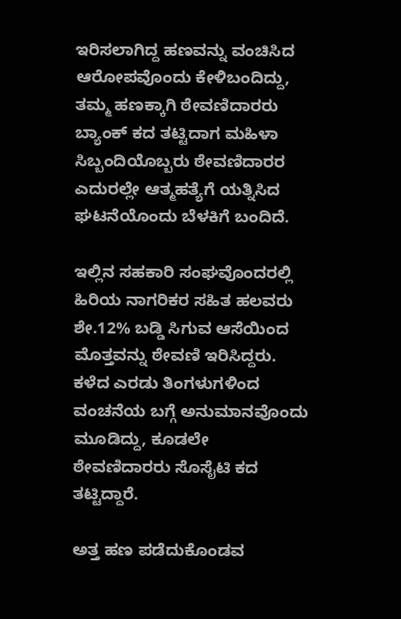ಇರಿಸಲಾಗಿದ್ದ ಹಣವನ್ನು ವಂಚಿಸಿದ ಆರೋಪವೊಂದು ಕೇಳಿಬಂದಿದ್ದು, ತಮ್ಮ ಹಣಕ್ಕಾಗಿ ಠೇವಣಿದಾರರು ಬ್ಯಾಂಕ್ ಕದ ತಟ್ಟಿದಾಗ ಮಹಿಳಾ ಸಿಬ್ಬಂದಿಯೊಬ್ಬರು ಠೇವಣಿದಾರರ ಎದುರಲ್ಲೇ ಆತ್ಮಹತ್ಯೆಗೆ ಯತ್ನಿಸಿದ ಘಟನೆಯೊಂದು ಬೆಳಕಿಗೆ ಬಂದಿದೆ.

ಇಲ್ಲಿನ ಸಹಕಾರಿ ಸಂಘವೊಂದರಲ್ಲಿ ಹಿರಿಯ ನಾಗರಿಕರ ಸಹಿತ ಹಲವರು ಶೇ.12% ಬಡ್ಡಿ ಸಿಗುವ ಆಸೆಯಿಂದ ಮೊತ್ತವನ್ನು ಠೇವಣಿ ಇರಿಸಿದ್ದರು. ಕಳೆದ ಎರಡು ತಿಂಗಳುಗಳಿಂದ ವಂಚನೆಯ ಬಗ್ಗೆ ಅನುಮಾನವೊಂದು ಮೂಡಿದ್ದು, ಕೂಡಲೇ ಠೇವಣಿದಾರರು ಸೊಸೈಟಿ ಕದ ತಟ್ಟಿದ್ದಾರೆ.

ಅತ್ತ ಹಣ ಪಡೆದುಕೊಂಡವ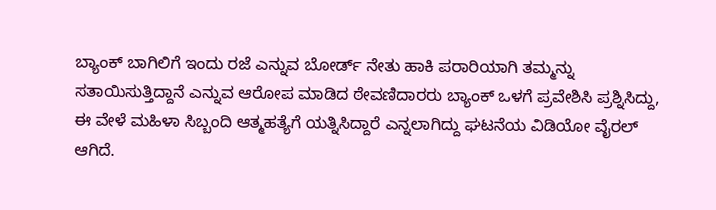ಬ್ಯಾಂಕ್ ಬಾಗಿಲಿಗೆ ಇಂದು ರಜೆ ಎನ್ನುವ ಬೋರ್ಡ್ ನೇತು ಹಾಕಿ ಪರಾರಿಯಾಗಿ ತಮ್ಮನ್ನು ಸತಾಯಿಸುತ್ತಿದ್ದಾನೆ ಎನ್ನುವ ಆರೋಪ ಮಾಡಿದ ಠೇವಣಿದಾರರು ಬ್ಯಾಂಕ್ ಒಳಗೆ ಪ್ರವೇಶಿಸಿ ಪ್ರಶ್ನಿಸಿದ್ದು, ಈ ವೇಳೆ ಮಹಿಳಾ ಸಿಬ್ಬಂದಿ ಆತ್ಮಹತ್ಯೆಗೆ ಯತ್ನಿಸಿದ್ದಾರೆ ಎನ್ನಲಾಗಿದ್ದು ಘಟನೆಯ ವಿಡಿಯೋ ವೈರಲ್ ಆಗಿದೆ.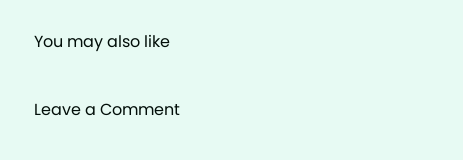You may also like

Leave a Comment